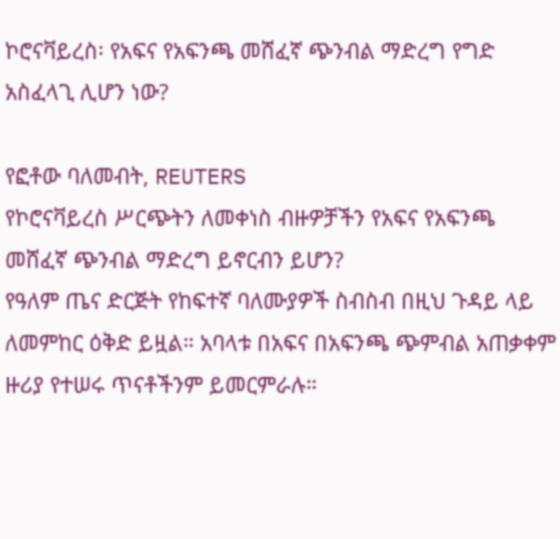ኮሮናቫይረስ፡ የአፍና የአፍንጫ መሸፈኛ ጭንብል ማድረግ የግድ አስፈላጊ ሊሆን ነው?

የፎቶው ባለመብት, REUTERS
የኮሮናቫይረስ ሥርጭትን ለመቀነስ ብዙዎቻችን የአፍና የአፍንጫ መሸፈኛ ጭንብል ማድረግ ይኖርብን ይሆን?
የዓለም ጤና ድርጅት የከፍተኛ ባለሙያዎች ስብስብ በዚህ ጉዳይ ላይ ለመምከር ዕቅድ ይዟል። አባላቱ በአፍና በአፍንጫ ጭምብል አጠቃቀም ዙሪያ የተሠሩ ጥናቶችንም ይመርምራሉ።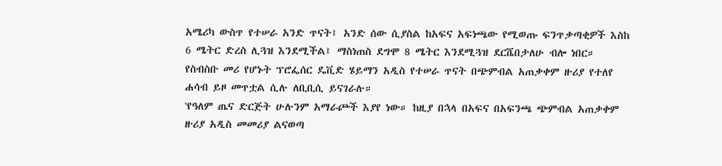አሜሪካ ውስጥ የተሠራ አንድ ጥናት፤ አንድ ሰው ሲያስል ከአፍና አፍነጫው የሚወጡ ፍንጥቃጣቂዎች እስከ 6 ሜትር ድረስ ሊጓዝ እንደሚችል፤ ማስነጠስ ደግሞ 8 ሜትር እንደሚጓዝ ደርሼበታለሁ ብሎ ነበር።
የስብስቡ መሪ የሆኑት ፕሮፌሰር ዴቪድ ሄይማን አዲስ የተሠራ ጥናት በጭምብል አጠቃቀም ዙሪያ የተለየ ሐሳብ ይዞ መጥቷል ሲሉ ለቢቢሲ ይናገራሉ።
'የዓለም ጤና ድርጅት ሁሉንም አማራጮች እያየ ነው። ከዚያ በኋላ በአፍና በአፍንጫ ጭምብል አጠቃቀም ዙሪያ አዲስ መመሪያ ልናወጣ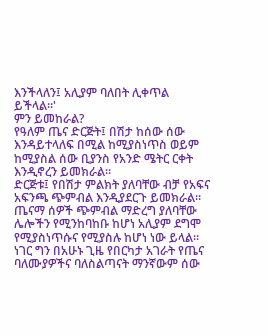እንችላለን፤ አሊያም ባለበት ሊቀጥል ይችላል።'
ምን ይመከራል?
የዓለም ጤና ድርጅት፤ በሽታ ከሰው ሰው እንዳይተላለፍ በሚል ከሚያስነጥስ ወይም ከሚያስል ሰው ቢያንስ የአንድ ሜትር ርቀት እንዲኖረን ይመክራል።
ድርጅቱ፤ የበሽታ ምልክት ያለባቸው ብቻ የአፍና አፍንጫ ጭምብል እንዲያደርጉ ይመክራል። ጤናማ ሰዎች ጭምብል ማድረግ ያለባቸው ሌሎችን የሚንከባከቡ ከሆነ አሊያም ደግሞ የሚያስነጥሱና የሚያስሉ ከሆነ ነው ይላል።
ነገር ግን በአሁኑ ጊዜ የበርካታ አገራት የጤና ባለሙያዎችና ባለስልጣናት ማንኛውም ሰው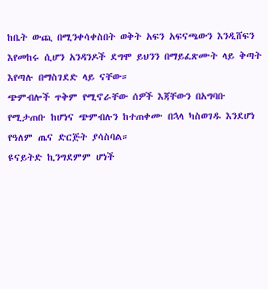ከቤት ውጪ በሚንቀሳቀስበት ወቅት አፍን አፍናጫውን እንዲሸፍን እየመከሩ ሲሆን አንዳንዶች ደግሞ ይህንን በማይፈጽሙት ላይ ቅጣት እየጣሉ በማስገደድ ላይ ናቸው።
ጭምብሎች ጥቅም የሚኖራቸው ሰዎች እጃቸውን በአግባቡ የሚታጠቡ ከሆነና ጭምብሉን ከተጠቀሙ በኋላ ካስወገዱ እንደሆነ የዓለም ጤና ድርጅት ያሳስባል።
ዩናይትድ ኪንግደምም ሆነች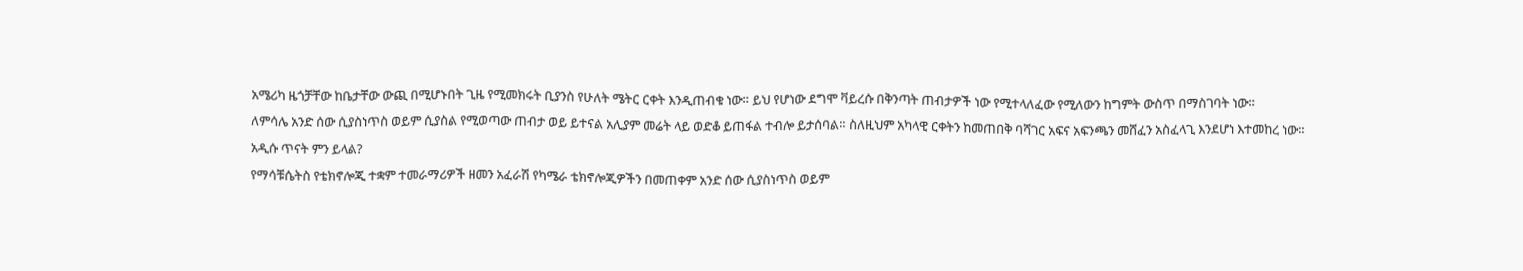አሜሪካ ዜጎቻቸው ከቤታቸው ውጪ በሚሆኑበት ጊዜ የሚመክሩት ቢያንስ የሁለት ሜትር ርቀት እንዲጠብቁ ነው። ይህ የሆነው ደግሞ ቫይረሱ በቅንጣት ጠብታዎች ነው የሚተላለፈው የሚለውን ከግምት ውስጥ በማስገባት ነው።
ለምሳሌ አንድ ሰው ሲያስነጥስ ወይም ሲያስል የሚወጣው ጠብታ ወይ ይተናል አሊያም መሬት ላይ ወድቆ ይጠፋል ተብሎ ይታሰባል። ስለዚህም አካላዊ ርቀትን ከመጠበቅ ባሻገር አፍና አፍንጫን መሸፈን አስፈላጊ እንደሆነ እተመከረ ነው።
አዲሱ ጥናት ምን ይላል?
የማሳቹሴትስ የቴክኖሎጂ ተቋም ተመራማሪዎች ዘመን አፈራሽ የካሜራ ቴክኖሎጂዎችን በመጠቀም አንድ ሰው ሲያስነጥስ ወይም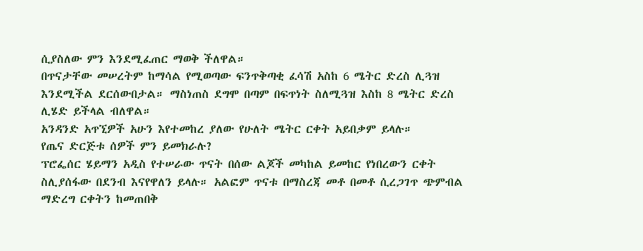ሲያስለው ምን እንደሚፈጠር ማወቅ ችለዋል።
በጥናታቸው መሠረትም ከማሳል የሚወጣው ፍንጥቅጣቂ ፈሳሽ አስከ 6 ሜትር ድረስ ሊጓዝ እንደሚችል ደርሰውበታል። ማስነጠስ ደግሞ በጣም በፍጥነት ስለሚጓዝ እስከ 8 ሜትር ድረስ ሊሄድ ይችላል ብለዋል።
አንዳንድ አጥኚዎች አሁን እየተመከረ ያለው የሁለት ሜትር ርቀት አይበቃም ይላሉ።
የጤና ድርጅቱ ሰዎች ምን ይመክራሉ?
ፕሮፌሰር ሄይማን አዲስ የተሠራው ጥናት በሰው ልጆች መካከል ይመከር የነበረውን ርቀት ስሊያሰፋው በደንብ እናየዋለን ይላሉ። አልፎም ጥናቱ በማስረጃ መቶ በመቶ ሲረጋገጥ ጭምብል ማድረግ ርቀትን ከመጠበቅ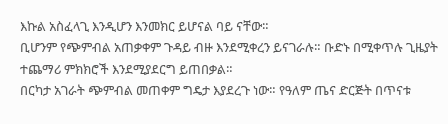እኩል አስፈላጊ እንዲሆን እንመክር ይሆናል ባይ ናቸው።
ቢሆንም የጭምብል አጠቃቀም ጉዳይ ብዙ እንደሚቀረን ይናገራሉ። ቡድኑ በሚቀጥሉ ጊዜያት ተጨማሪ ምክክሮች እንደሚያደርግ ይጠበቃል።
በርካታ አገራት ጭምብል መጠቀም ግዴታ እያደረጉ ነው። የዓለም ጤና ድርጅት በጥናቱ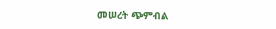መሠረት ጭምብል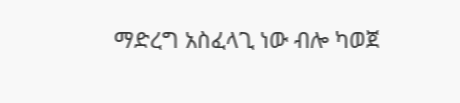ማድረግ አስፈላጊ ነው ብሎ ካወጀ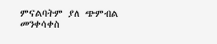ምናልባትም ያለ ጭምብል መንቀሳቀስ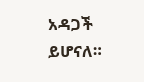አዳጋች ይሆናለ።